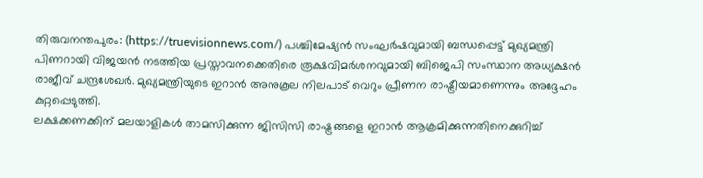തിരുവനന്തപുരം: (https://truevisionnews.com/) പശ്ചിമേഷ്യൻ സംഘർഷവുമായി ബന്ധപ്പെട്ട് മുഖ്യമന്ത്രി പിണറായി വിജയൻ നടത്തിയ പ്രസ്താവനക്കെതിരെ രൂക്ഷവിമർശനവുമായി ബിജെപി സംസ്ഥാന അധ്യക്ഷൻ രാജീവ് ചന്ദ്രശേഖർ. മുഖ്യമന്ത്രിയുടെ ഇറാൻ അനുകൂല നിലപാട് വെറും പ്രീണന രാഷ്ട്രീയമാണെന്നും അദ്ദേഹം കുറ്റപ്പെടുത്തി.
ലക്ഷക്കണക്കിന് മലയാളികൾ താമസിക്കുന്ന ജിസിസി രാഷ്ട്രങ്ങളെ ഇറാൻ ആക്രമിക്കുന്നതിനെക്കുറിച്ച്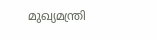മുഖ്യമന്ത്രി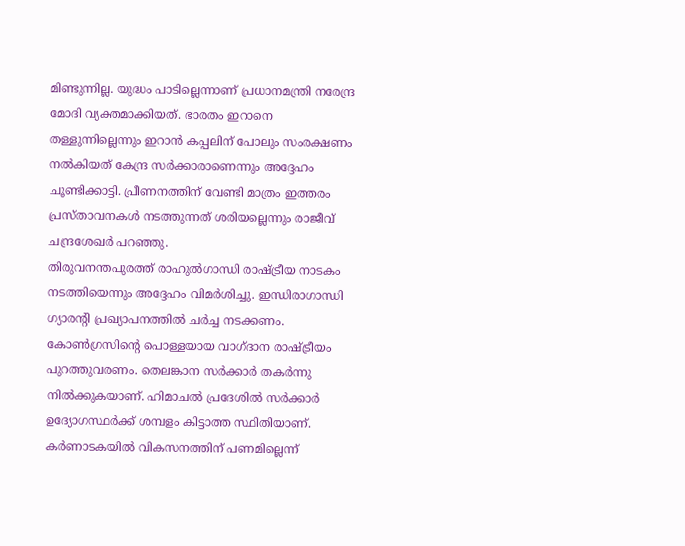മിണ്ടുന്നില്ല. യുദ്ധം പാടില്ലെന്നാണ് പ്രധാനമന്ത്രി നരേന്ദ്ര മോദി വ്യക്തമാക്കിയത്. ഭാരതം ഇറാനെ തള്ളുന്നില്ലെന്നും ഇറാൻ കപ്പലിന് പോലും സംരക്ഷണം നൽകിയത് കേന്ദ്ര സർക്കാരാണെന്നും അദ്ദേഹം ചൂണ്ടിക്കാട്ടി. പ്രീണനത്തിന് വേണ്ടി മാത്രം ഇത്തരം പ്രസ്താവനകൾ നടത്തുന്നത് ശരിയല്ലെന്നും രാജീവ് ചന്ദ്രശേഖർ പറഞ്ഞു.
തിരുവനന്തപുരത്ത് രാഹുൽഗാന്ധി രാഷ്ട്രീയ നാടകം നടത്തിയെന്നും അദ്ദേഹം വിമർശിച്ചു. ഇന്ധിരാഗാന്ധി ഗ്യാരൻ്റി പ്രഖ്യാപനത്തിൽ ചർച്ച നടക്കണം. കോൺഗ്രസിൻ്റെ പൊള്ളയായ വാഗ്ദാന രാഷ്ട്രീയം പുറത്തുവരണം. തെലങ്കാന സർക്കാർ തകർന്നു നിൽക്കുകയാണ്. ഹിമാചൽ പ്രദേശിൽ സർക്കാർ ഉദ്യോഗസ്ഥർക്ക് ശമ്പളം കിട്ടാത്ത സ്ഥിതിയാണ്. കർണാടകയിൽ വികസനത്തിന് പണമില്ലെന്ന്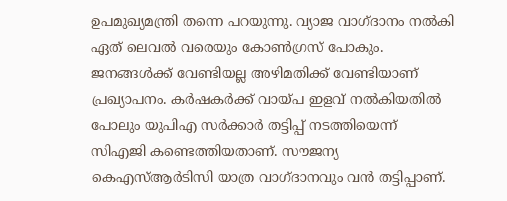ഉപമുഖ്യമന്ത്രി തന്നെ പറയുന്നു. വ്യാജ വാഗ്ദാനം നൽകി ഏത് ലെവൽ വരെയും കോൺഗ്രസ് പോകും. ജനങ്ങൾക്ക് വേണ്ടിയല്ല അഴിമതിക്ക് വേണ്ടിയാണ് പ്രഖ്യാപനം. കർഷകർക്ക് വായ്പ ഇളവ് നൽകിയതിൽ പോലും യുപിഎ സർക്കാർ തട്ടിപ്പ് നടത്തിയെന്ന് സിഎജി കണ്ടെത്തിയതാണ്. സൗജന്യ കെഎസ്ആർടിസി യാത്ര വാഗ്ദാനവും വൻ തട്ടിപ്പാണ്.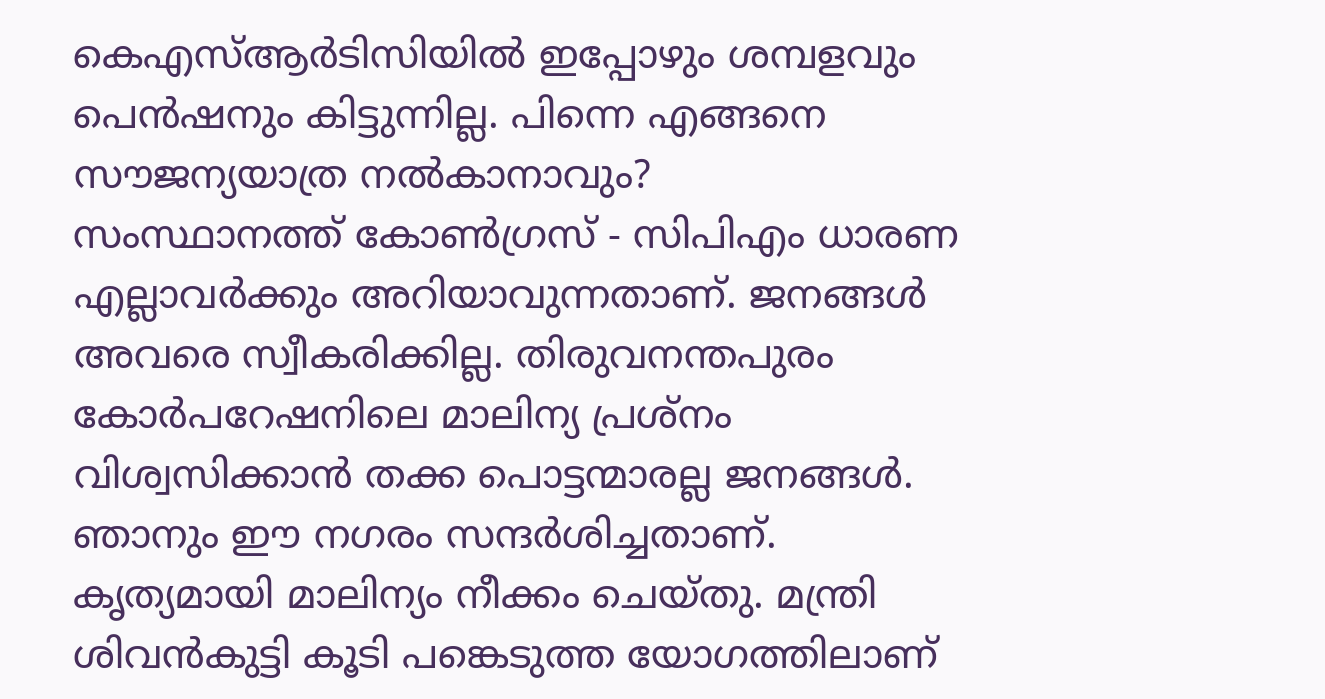കെഎസ്ആർടിസിയിൽ ഇപ്പോഴും ശമ്പളവും പെൻഷനും കിട്ടുന്നില്ല. പിന്നെ എങ്ങനെ സൗജന്യയാത്ര നൽകാനാവും?
സംസ്ഥാനത്ത് കോൺഗ്രസ് - സിപിഎം ധാരണ എല്ലാവർക്കും അറിയാവുന്നതാണ്. ജനങ്ങൾ അവരെ സ്വീകരിക്കില്ല. തിരുവനന്തപുരം കോർപറേഷനിലെ മാലിന്യ പ്രശ്നം വിശ്വസിക്കാൻ തക്ക പൊട്ടന്മാരല്ല ജനങ്ങൾ. ഞാനും ഈ നഗരം സന്ദർശിച്ചതാണ്. കൃത്യമായി മാലിന്യം നീക്കം ചെയ്തു. മന്ത്രി ശിവൻകുട്ടി കൂടി പങ്കെടുത്ത യോഗത്തിലാണ്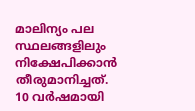മാലിന്യം പല സ്ഥലങ്ങളിലും നിക്ഷേപിക്കാൻ തീരുമാനിച്ചത്. 10 വർഷമായി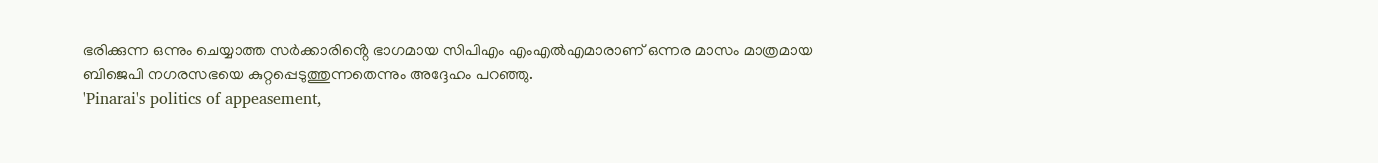ഭരിക്കുന്ന ഒന്നും ചെയ്യാത്ത സർക്കാരിൻ്റെ ഭാഗമായ സിപിഎം എംഎൽഎമാരാണ് ഒന്നര മാസം മാത്രമായ ബിജെപി നഗരസഭയെ കുറ്റപ്പെടുത്തുന്നതെന്നും അദ്ദേഹം പറഞ്ഞു.
'Pinarai's politics of appeasement,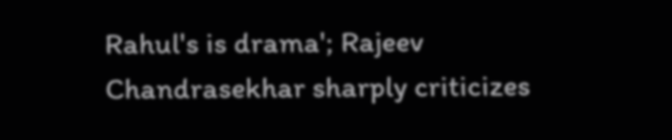Rahul's is drama'; Rajeev Chandrasekhar sharply criticizes